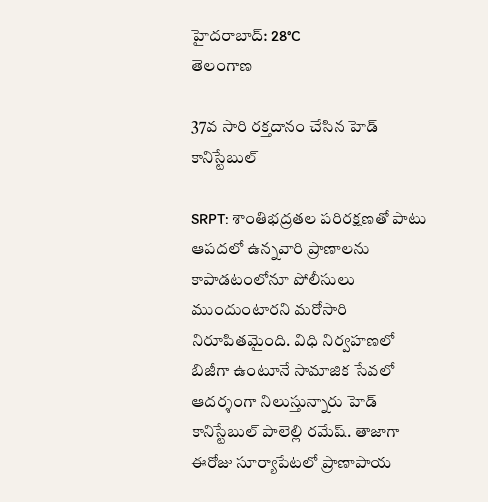హైదరాబాద్: 28°C
తెలంగాణ

37వ సారి రక్తదానం చేసిన హెడ్ కానిస్టేబుల్

SRPT: శాంతిభద్రతల పరిరక్షణతో పాటు ఆపదలో ఉన్నవారి ప్రాణాలను కాపాడటంలోనూ పోలీసులు ముందుంటారని మరోసారి నిరూపితమైంది. విధి నిర్వహణలో బిజీగా ఉంటూనే సామాజిక సేవలో ఆదర్శంగా నిలుస్తున్నారు హెడ్ కానిస్టేబుల్ పాలెల్లి రమేష్. తాజాగా ఈరోజు సూర్యాపేట‌లో ప్రాణాపాయ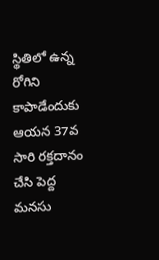స్థితిలో ఉన్న రోగిని కాపాడేందుకు ఆయన 37వ సారి రక్తదానం చేసి పెద్ద మనసు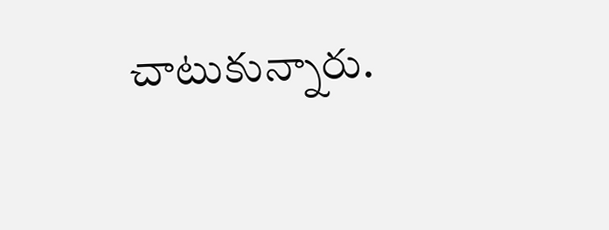చాటుకున్నారు.